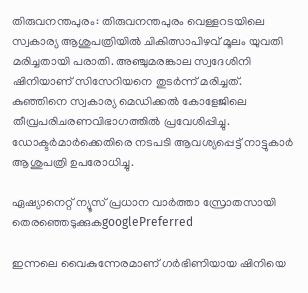തിരുവനന്തപുരം: തിരുവനന്തപുരം വെള്ളറടയിലെ സ്വകാര്യ ആശുപത്രിയില്‍ ചികിത്സാപിഴവ് മൂലം യുവതി മരിച്ചതായി പരാതി. അഞ്ചുമരങ്കാല സ്വദേശിനി ഷിനിയാണ് സിസേറിയനെ തുടര്‍ന്ന് മരിച്ചത്. കുഞ്ഞിനെ സ്വകാര്യ മെഡിക്കല്‍ കോളേജിലെ തീവ്രപരിചരണവിഭാഗത്തില്‍ പ്രവേശിപ്പിച്ചു. ഡോക്ടര്‍മാര്‍ക്കെതിരെ നടപടി ആവശ്യപ്പെട്ട് നാട്ടുകാര്‍ ആശുപത്രി ഉപരോധിച്ചു.

ഏഷ്യാനെറ്റ് ന്യൂസ് പ്രധാന വാർത്താ സ്രോതസായി തെരഞ്ഞെടുക്കുകgooglePreferred

ഇന്നലെ വൈകുന്നേരമാണ് ഗര്‍ഭിണിയായ ഷിനിയെ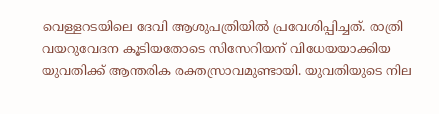വെള്ളറടയിലെ ദേവി ആശുപത്രിയില്‍ പ്രവേശിപ്പിച്ചത്. രാത്രി വയറുവേദന കൂടിയതോടെ സിസേറിയന് വിധേയയാക്കിയ യുവതിക്ക് ആന്തരിക രക്തസ്രാവമുണ്ടായി. യുവതിയുടെ നില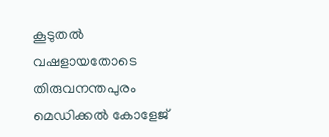കൂടുതല്‍ വഷളായതോടെ തിരുവനന്തപുരം മെഡിക്കല്‍ കോളേജ്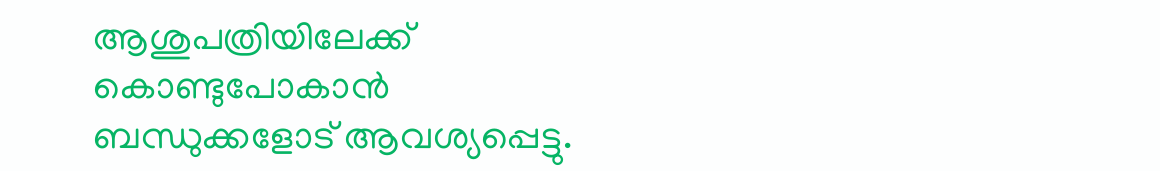ആശുപത്രിയിലേക്ക് കൊണ്ടുപോകാന്‍ ബന്ധുക്കളോട് ആവശ്യപ്പെട്ടു.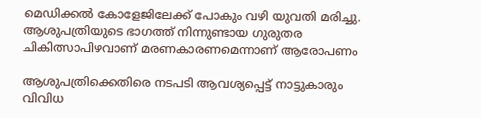മെഡിക്കല്‍ കോളേജിലേക്ക് പോകും വഴി യുവതി മരിച്ചു. ആശുപത്രിയുടെ ഭാഗത്ത് നിന്നുണ്ടായ ഗുരുതര ചികിത്സാപിഴവാണ് മരണകാരണമെന്നാണ് ആരോപണം

ആശുപത്രിക്കെതിരെ നടപടി ആവശ്യപ്പെട്ട് നാട്ടുകാരും വിവിധ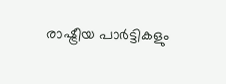രാഷ്ട്രീയ പാര്‍ട്ടികളും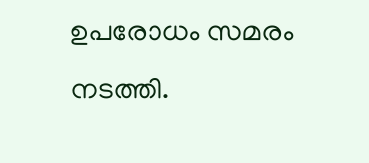ഉപരോധം സമരം നടത്തി.